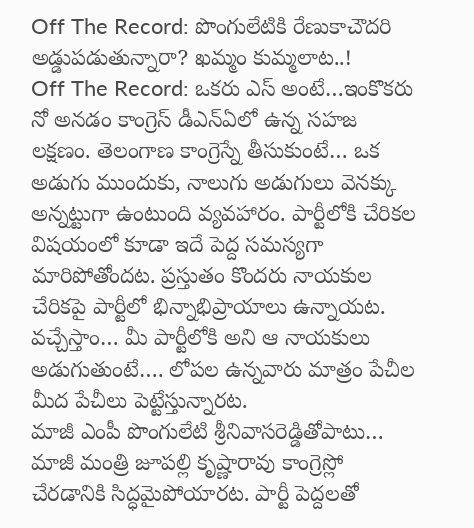Off The Record: పొంగులేటికి రేణుకాచౌదరి అడ్డుపడుతున్నారా? ఖమ్మం కుమ్మలాట..!
Off The Record: ఒకరు ఎస్ అంటే…ఇంకొకరు నో అనడం కాంగ్రెస్ డీఎన్ఏలో ఉన్న సహజ లక్షణం. తెలంగాణ కాంగ్రెస్నే తీసుకుంటే… ఒక అడుగు ముందుకు, నాలుగు అడుగులు వెనక్కు అన్నట్టుగా ఉంటుంది వ్యవహారం. పార్టీలోకి చేరికల విషయంలో కూడా ఇదే పెద్ద సమస్యగా మారిపోతోందట. ప్రస్తుతం కొందరు నాయకుల చేరికపై పార్టీలో భిన్నాభిప్రాయాలు ఉన్నాయట. వచ్చేస్తాం… మీ పార్టీలోకి అని ఆ నాయకులు అడుగుతుంటే…. లోపల ఉన్నవారు మాత్రం పేచీల మీద పేచీలు పెట్టేస్తున్నారట.
మాజీ ఎంపీ పొంగులేటి శ్రీనివాసరెడ్డితోపాటు… మాజీ మంత్రి జూపల్లి కృష్ణారావు కాంగ్రెస్లో చేరడానికి సిద్ధమైపోయారట. పార్టీ పెద్దలతో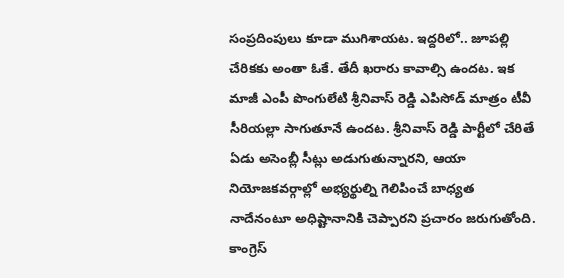సంప్రదింపులు కూడా ముగిశాయట. ఇద్దరిలో.. జూపల్లి చేరికకు అంతా ఓకే. తేదీ ఖరారు కావాల్సి ఉందట. ఇక మాజీ ఎంపీ పొంగులేటి శ్రీనివాస్ రెడ్డి ఎపిసోడ్ మాత్రం టీవీ సీరియల్లా సాగుతూనే ఉందట. శ్రీనివాస్ రెడ్డి పార్టీలో చేరితే ఏడు అసెంబ్లీ సీట్లు అడుగుతున్నారని, ఆయా నియోజకవర్గాల్లో అభ్యర్థుల్ని గెలిపించే బాధ్యత నాదేనంటూ అధిష్టానానికి చెప్పారని ప్రచారం జరుగుతోంది. కాంగ్రెస్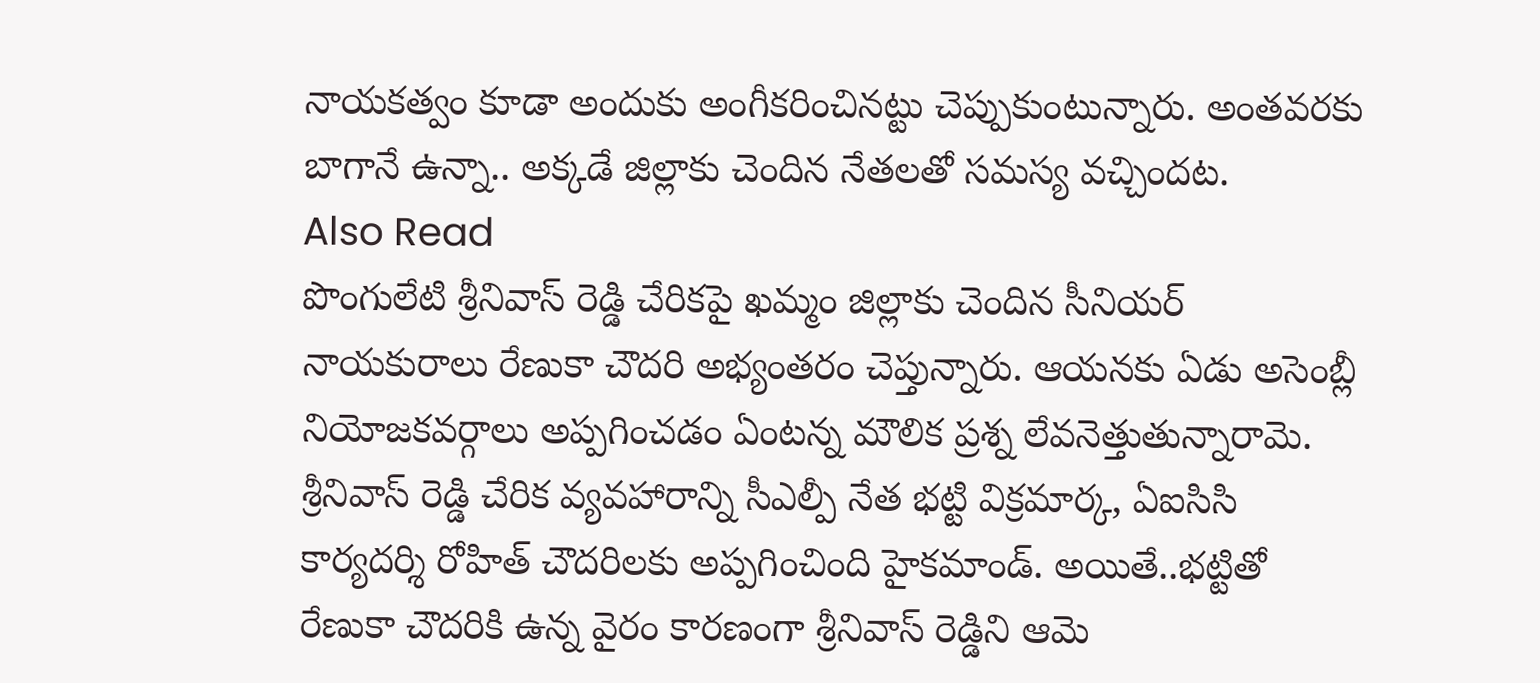నాయకత్వం కూడా అందుకు అంగీకరించినట్టు చెప్పుకుంటున్నారు. అంతవరకు బాగానే ఉన్నా.. అక్కడే జిల్లాకు చెందిన నేతలతో సమస్య వచ్చిందట.
Also Read
పొంగులేటి శ్రీనివాస్ రెడ్డి చేరికపై ఖమ్మం జిల్లాకు చెందిన సీనియర్ నాయకురాలు రేణుకా చౌదరి అభ్యంతరం చెప్తున్నారు. ఆయనకు ఏడు అసెంబ్లీ నియోజకవర్గాలు అప్పగించడం ఏంటన్న మౌలిక ప్రశ్న లేవనెత్తుతున్నారామె. శ్రీనివాస్ రెడ్డి చేరిక వ్యవహారాన్ని సీఎల్పీ నేత భట్టి విక్రమార్క, ఏఐసిసి కార్యదర్శి రోహిత్ చౌదరిలకు అప్పగించింది హైకమాండ్. అయితే..భట్టితో రేణుకా చౌదరికి ఉన్న వైరం కారణంగా శ్రీనివాస్ రెడ్డిని ఆమె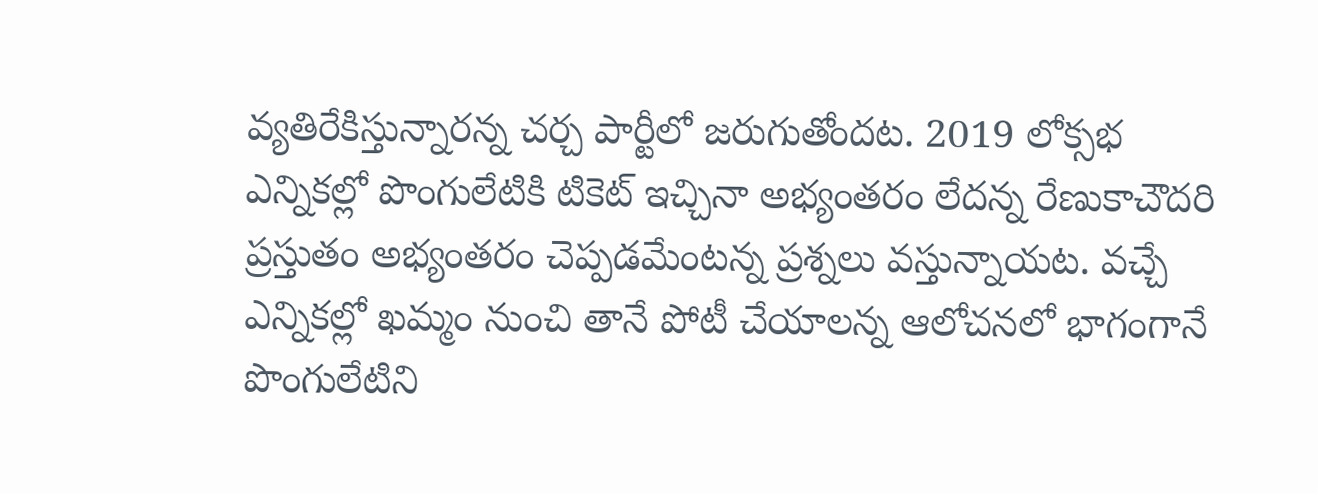వ్యతిరేకిస్తున్నారన్న చర్చ పార్టీలో జరుగుతోందట. 2019 లోక్సభ ఎన్నికల్లో పొంగులేటికి టికెట్ ఇచ్చినా అభ్యంతరం లేదన్న రేణుకాచౌదరి ప్రస్తుతం అభ్యంతరం చెప్పడమేంటన్న ప్రశ్నలు వస్తున్నాయట. వచ్చే ఎన్నికల్లో ఖమ్మం నుంచి తానే పోటీ చేయాలన్న ఆలోచనలో భాగంగానే పొంగులేటిని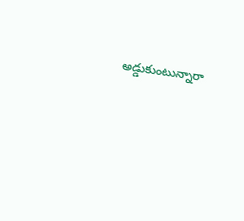అడ్డుకుంటున్నారా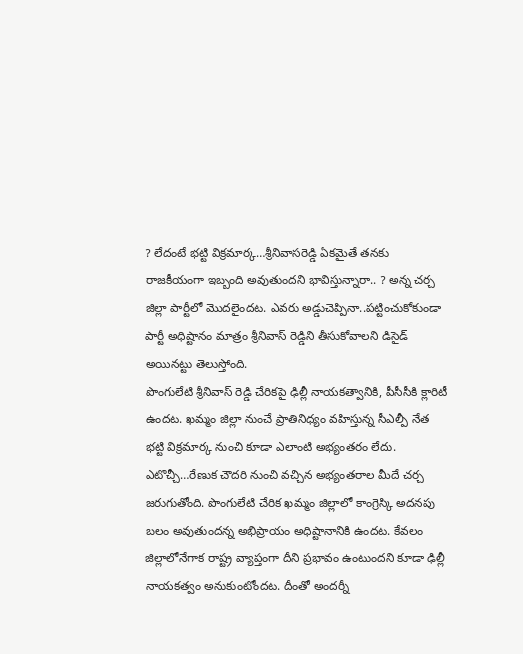? లేదంటే భట్టి విక్రమార్క…శ్రీనివాసరెడ్డి ఏకమైతే తనకు రాజకీయంగా ఇబ్బంది అవుతుందని భావిస్తున్నారా.. ? అన్న చర్చ జిల్లా పార్టీలో మొదలైందట. ఎవరు అడ్డుచెప్పినా..పట్టించుకోకుండా పార్టీ అధిష్టానం మాత్రం శ్రీనివాస్ రెడ్డిని తీసుకోవాలని డిసైడ్ అయినట్టు తెలుస్తోంది.
పొంగులేటి శ్రీనివాస్ రెడ్డి చేరికపై ఢిల్లీ నాయకత్వానికి, పీసీసీకి క్లారిటీ ఉందట. ఖమ్మం జిల్లా నుంచే ప్రాతినిధ్యం వహిస్తున్న సీఎల్పీ నేత భట్టి విక్రమార్క నుంచి కూడా ఎలాంటి అభ్యంతరం లేదు. ఎటొచ్చీ…రేణుక చౌదరి నుంచి వచ్చిన అభ్యంతరాల మీదే చర్చ జరుగుతోంది. పొంగులేటి చేరిక ఖమ్మం జిల్లాలో కాంగ్రెస్కి అదనపు బలం అవుతుందన్న అభిప్రాయం అధిష్టానానికి ఉందట. కేవలం జిల్లాలోనేగాక రాష్ట్ర వ్యాప్తంగా దీని ప్రభావం ఉంటుందని కూడా ఢిల్లీ నాయకత్వం అనుకుంటోందట. దీంతో అందర్నీ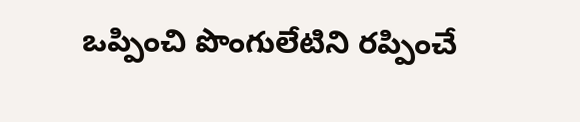ఒప్పించి పొంగులేటిని రప్పించే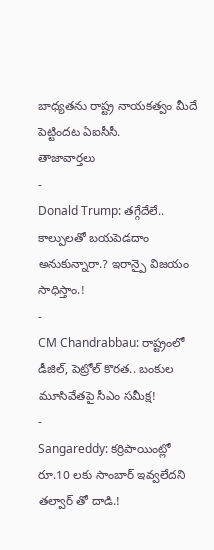బాధ్యతను రాష్ట్ర నాయకత్వం మీదే పెట్టిందట ఏఐసీసీ.
తాజావార్తలు
-
Donald Trump: తగ్గేదేలే.. కాల్పులతో బయపెడదాం అనుకున్నారా.? ఇరాన్పై విజయం సాధిస్తాం.!
-
CM Chandrabbau: రాష్ట్రంలో డీజిల్, పెట్రోల్ కొరత.. బంకుల మూసివేతపై సీఎం సమీక్ష!
-
Sangareddy: కర్రిపాయింట్లో రూ.10 లకు సాంబార్ ఇవ్వలేదని తల్వార్ తో దాడి.!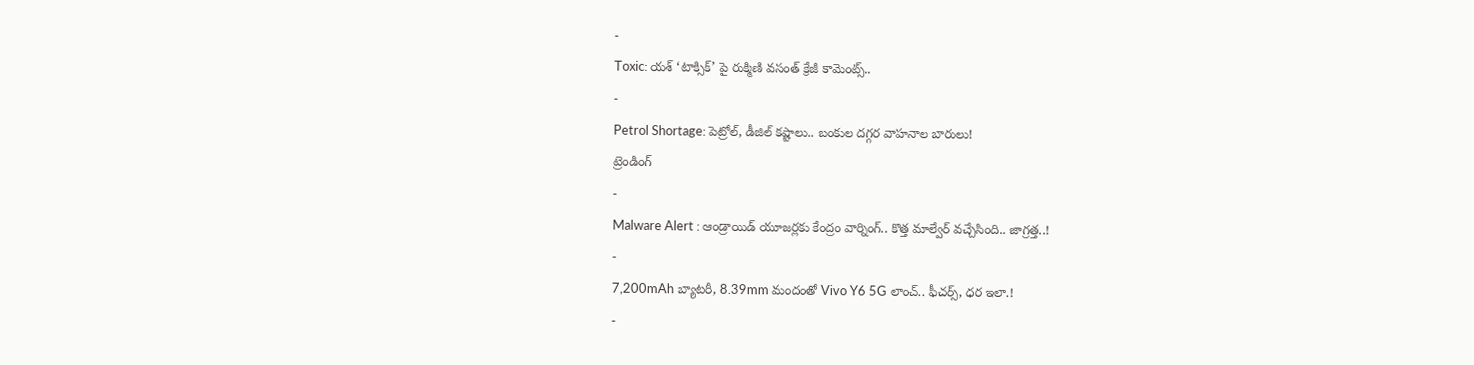-
Toxic: యశ్ ‘టాక్సిక్’ పై రుక్మిణి వసంత్ క్రేజీ కామెంట్స్..
-
Petrol Shortage: పెట్రోల్, డీజిల్ కష్టాలు.. బంకుల దగ్గర వాహనాల బారులు!
ట్రెండింగ్
-
Malware Alert : ఆండ్రాయిడ్ యూజర్లకు కేంద్రం వార్నింగ్.. కొత్త మాల్వేర్ వచ్చేసింది.. జాగ్రత్త..!
-
7,200mAh బ్యాటరీ, 8.39mm మందంతో Vivo Y6 5G లాంచ్.. ఫీచర్స్, ధర ఇలా.!
-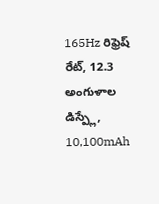165Hz రిఫ్రెష్ రేట్, 12.3 అంగుళాల డిస్ప్లే, 10,100mAh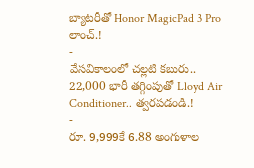బ్యాటరీతో Honor MagicPad 3 Pro లాంచ్.!
-
వేసవికాలంలో చల్లటి కబురు.. 22,000 భారీ తగ్గింపుతో Lloyd Air Conditioner.. త్వరపడండి.!
-
రూ. 9,999కే 6.88 అంగుళాల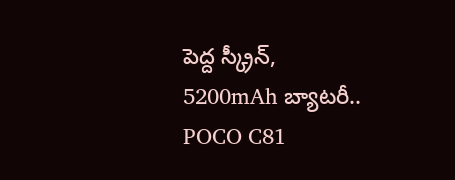పెద్ద స్క్రీన్, 5200mAh బ్యాటరీ.. POCO C81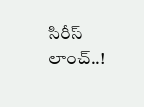సిరీస్ లాంచ్..!